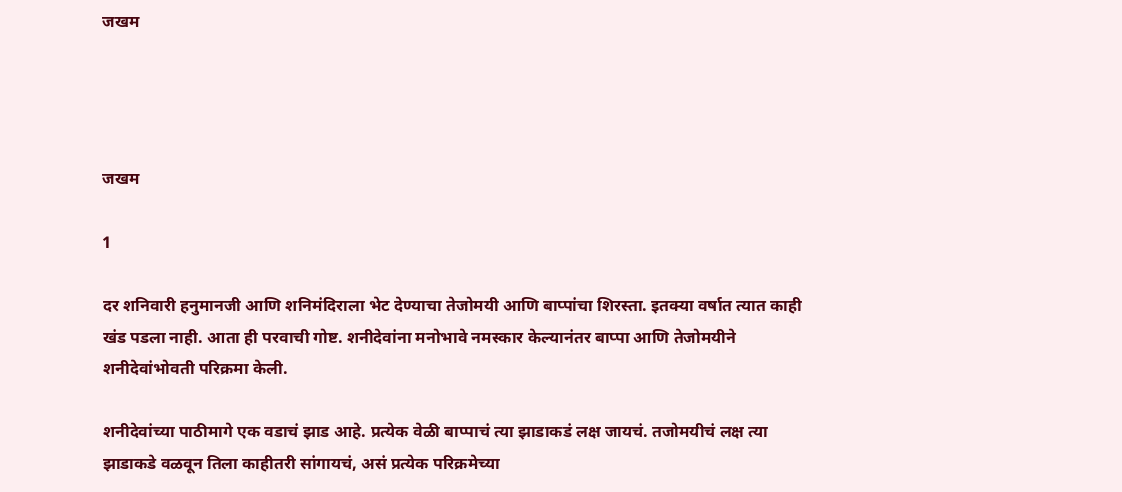जखम




जखम

1

दर शनिवारी हनुमानजी आणि शनिमंदिराला भेट देण्याचा तेजोमयी आणि बाप्पांचा शिरस्ता. इतक्या वर्षात त्यात काही खंड पडला नाही. आता ही परवाची गोष्ट. शनीदेवांना मनोभावे नमस्कार केल्यानंतर बाप्पा आणि तेजोमयीने शनीदेवांभोवती परिक्रमा केली.

शनीदेवांच्या पाठीमागे एक वडाचं झाड आहे. प्रत्येक वेळी बाप्पाचं त्या झाडाकडं लक्ष जायचं. तजोमयीचं लक्ष त्या झाडाकडे वळवून तिला काहीतरी सांगायचं, असं प्रत्येक परिक्रमेच्या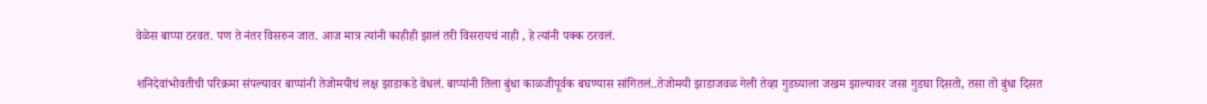वेळेस बाप्पा ठरवत. पण ते नंतर विसरुन जात. आज मात्र त्यांनी काहीही झालं तरी विसरायचं नाही , हे त्यांनी पक्क ठरवलं.

शनिदेवांभोवतीची परिक्रमा संपल्यावर बाप्पांनी तेजोमयीचं लक्ष झाडाकडे वेधलं. बाप्पांनी तिला बुंधा काळजीपूर्वक बघण्यास सांगितलं..तेजोमयी झाडाजवळ गेली तेव्हा गुडघ्याला जखम झाल्यावर जसा गुडघा दिसतो, तसा तो बुंधा दिसत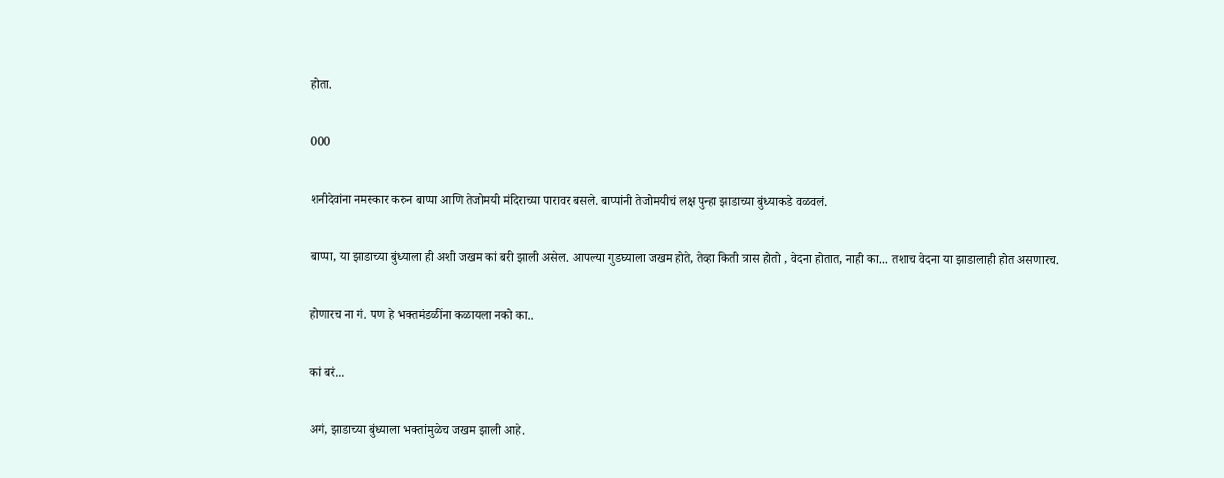होता.

000

शनीदेवांना नमस्कार करुन बाप्पा आणि तेजोमयी मंदिराच्या पारावर बसले. बाप्पांनी तेजोमयीचं लक्ष पुन्हा झाडाच्या बुंध्याकडे वळवलं.

बाप्पा, या झाडाच्या बुंध्याला ही अशी जखम कां बरी झाली असेल. आपल्या गुडघ्याला जखम होते, तेव्हा किती त्रास होतो , वेदना होतात, नाही का... तशाच वेदना या झाडालाही होत असणारच.

होणारच ना गं. पण हे भक्तमंडळींना कळायला नको का..

कां बरं...

अगं, झाडाच्या बुंध्याला भक्तांमुळेच जखम झाली आहे.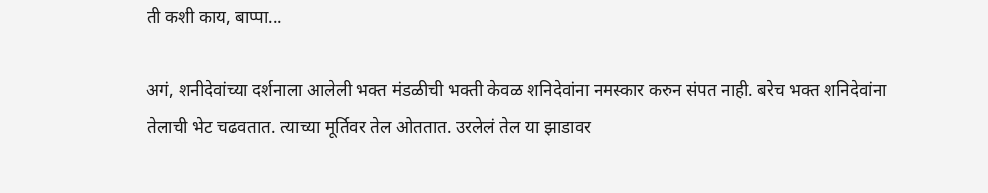ती कशी काय, बाप्पा...

अगं, शनीदेवांच्या दर्शनाला आलेली भक्त मंडळीची भक्ती केवळ शनिदेवांना नमस्कार करुन संपत नाही. बरेच भक्त शनिदेवांना तेलाची भेट चढवतात. त्याच्या मूर्तिवर तेल ओततात. उरलेलं तेल या झाडावर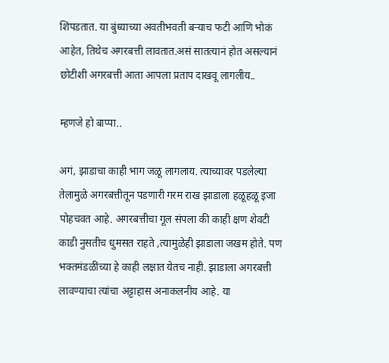शिंपडतात. या बुंध्याच्या अवतीभवती बऱ्याच फटी आणि भोकं आहेत, तिथेच अगरबत्ती लावतात.असं सातत्यानं होत असल्यानं छोटीशी अगरबत्ती आता आपला प्रताप दाखवू लागलीय..

म्हणजे हो बाप्पा..

अगं, झाडाचा काही भाग जळू लागलाय. त्याच्यावर पडलेल्या तेलामुळे अगरबत्तीतून पडणारी गरम राख झाडाला हळूहळू इजा पोहचवत आहे. अगरबत्तीचा गूल संपला की काही क्षण शेवटी काडी नुसतीच धुमसत राहते ,त्यामुळेही झाडाला जखम होते. पण भक्तमंडळींच्या हे काही लक्षात येतच नाही. झाडाला अगरबत्ती लावण्याचा त्यांचा अट्टाहास अनाकलनीय आहे. या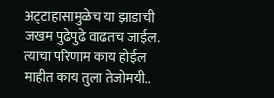अट्‌टाहासामुळेच या झाडाची जखम पुढेपुढे वाढतच जाईल. त्याचा परिणाम काय होईल माहीत काय तुला तेजोमयी..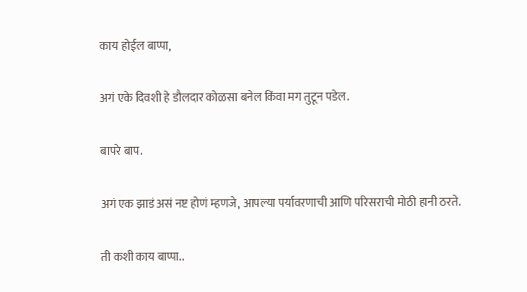काय होईल बाप्पा,

अगं एके दिवशी हे डौलदार कोळसा बनेल किंवा मग तुटून पडेल.

बापरे बाप.

अगं एक झाडं असं नष्ट होणं म्हणजे, आपल्या पर्यावरणाची आणि परिसराची मोठी हानी ठरते.

ती कशी काय बाप्पा..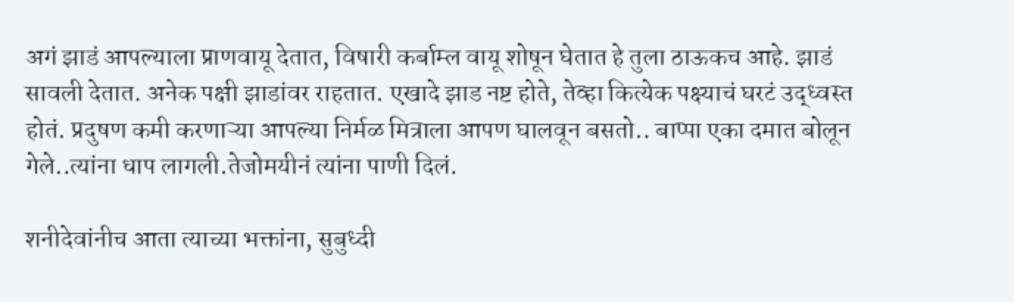अगं झाडं आपल्याला प्राणवायू देतात, विषारी कर्बाम्ल वायू शोषून घेतात हे तुला ठाऊकच आहे. झाडं सावली देतात. अनेक पक्षी झाडांवर राहतात. एखादे झाड नष्ट होते, तेव्हा कित्येक पक्ष्याचं घरटं उद्‌ध्वस्त होतं. प्रदुषण कमी करणाऱ्या आपल्या निर्मळ मित्राला आपण घालवून बसतो.. बाप्पा एका दमात बोलून गेले..त्यांना धाप लागली.तेजोमयीनं त्यांना पाणी दिलं.

शनीदेवांनीच आता त्याच्या भक्तांना, सुबुध्दी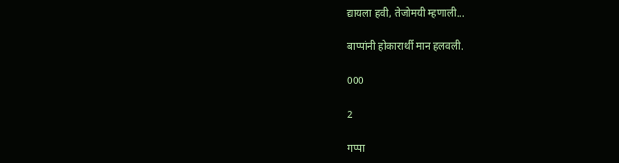द्यायला हवी, तेजोमयी म्हणाली...

बाप्पांनी होकारार्थी मान हलवली.

000

2

गप्पा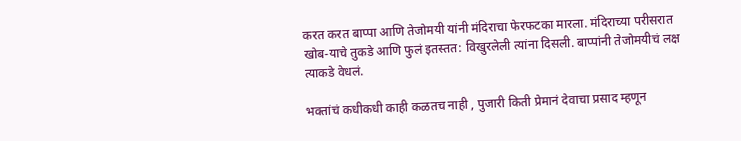करत करत बाप्पा आणि तेजोमयी यांनी मंदिराचा फेरफटका मारला. मंदिराच्या परीसरात खोब-याचे तुकडे आणि फुलं इतस्तत: विखुरलेली त्यांना दिसली. बाप्पांनी तेजोमयीचं लक्ष त्याकडे वेधलं.

भक्तांचं कधीकधी काही कळतच नाही , पुजारी किती प्रेमानं देवाचा प्रसाद म्हणून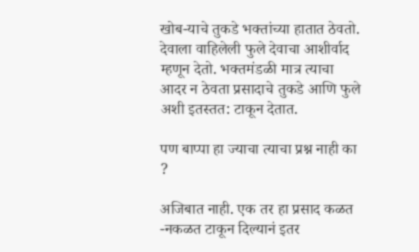खोब-याचे तुकडे भक्तांच्या हातात ठेवतो. देवाला वाहिलेली फुले देवाचा आशीर्वाद म्हणून देतो. भक्तमंडळी मात्र त्याचा आदर न ठेवता प्रसादाचे तुकडे आणि फुले अशी इतस्तत: टाकून देतात.

पण बाप्पा हा ज्याचा त्याचा प्रश्न नाही का ?

अजिबात नाही. एक तर हा प्रसाद कळत -नकळत टाकून दिल्यानं इतर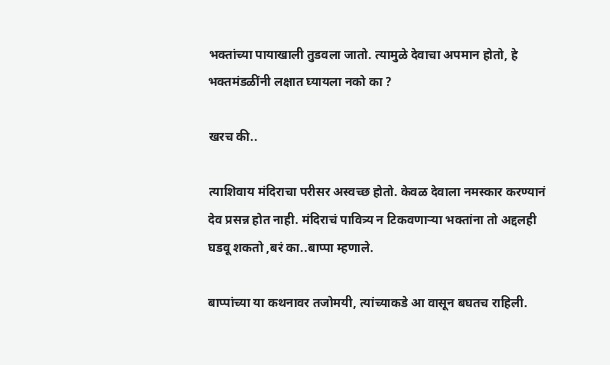भक्तांच्या पायाखाली तुडवला जातो. त्यामुळे देवाचा अपमान होतो, हे भक्तमंडळींनी लक्षात घ्यायला नको का ?

खरच की..

त्याशिवाय मंदिराचा परीसर अस्वच्छ होतो. केवळ देवाला नमस्कार करण्यानं देव प्रसन्न होत नाही. मंदिराचं पावित्र्य न टिकवणाऱ्या भक्तांना तो अद्दलही घडवू शकतो ,बरं का..बाप्पा म्हणाले.

बाप्पांच्या या कथनावर तजोमयी, त्यांच्याकडे आ वासून बघतच राहिली.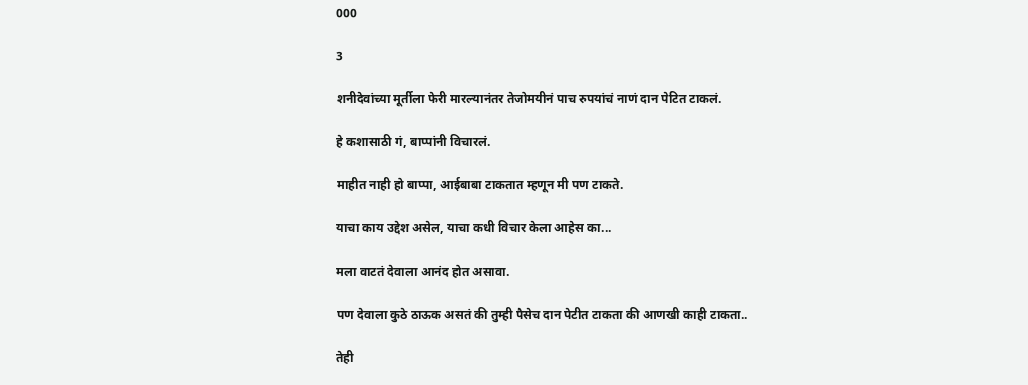000

3

शनीदेवांच्या मूर्तीला फेरी मारल्यानंतर तेजोमयीनं पाच रुपयांचं नाणं दान पेटित टाकलं.

हे कशासाठी गं, बाप्पांनी विचारलं.

माहीत नाही हो बाप्पा, आईबाबा टाकतात म्हणून मी पण टाकते.

याचा काय उद्देश असेल, याचा कधी विचार केला आहेस का...

मला वाटतं देवाला आनंद होत असावा.

पण देवाला कुठे ठाऊक असतं की तुम्ही पैसेच दान पेटीत टाकता की आणखी काही टाकता..

तेही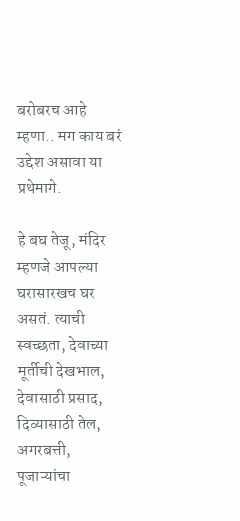बरोबरच आहे म्हणा.. मग काय बरं उद्देश असावा या प्रथेमागे.

हे बघ तेजू, मंदिर म्हणजे आपल्या घरासारखच घर असतं. त्याची स्वच्छता, देवाच्या मूर्तीची देखभाल, देवासाठी प्रसाद, दिव्यासाठी तेल, अगरबत्ती, पूजाऱ्यांचा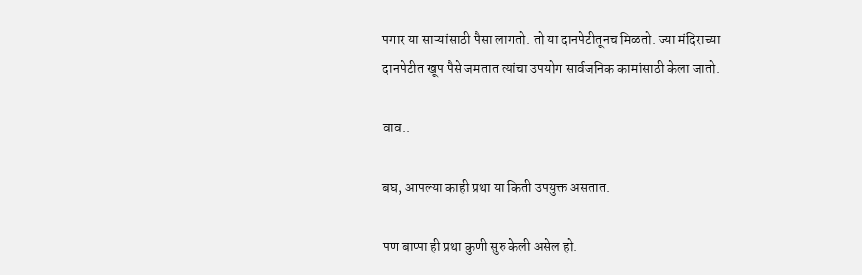पगार या साऱ्यांसाठी पैसा लागतो. तो या दानपेटीतूनच मिळतो. ज्या मंदिराच्या दानपेटीत खूप पैसे जमतात त्यांचा उपयोग सार्वजनिक कामांसाठी केला जातो.

वाव..

बघ, आपल्या काही प्रथा या किती उपयुक्त असतात.

पण बाप्पा ही प्रथा कुणी सुरु केली असेल हो.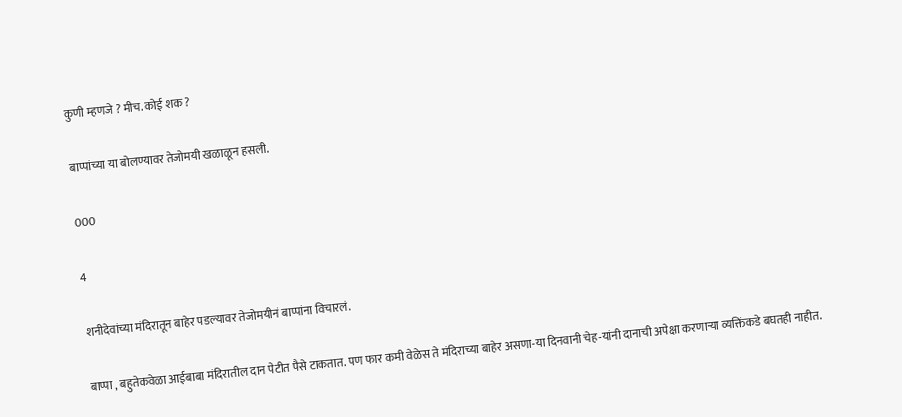कुणी म्हणजे ? मीच. कोई शक ?

बाप्पांच्या या बोलण्यावर तेजोमयी खळाळून हसली.

000

4

शनीदेवांच्या मंदिरातून बाहेर पडल्यावर तेजोमयीनं बाप्पांना विचारलं.

बाप्पा , बहुतेकवेळा आईबाबा मंदिरातील दान पेटीत पैसे टाकतात. पण फार कमी वेळेस ते मंदिराच्या बाहेर असणा-या दिनवानी चेह-यांनी दानाची अपेक्षा करणाऱ्या व्यक्तिंकडे बघतही नाहीत.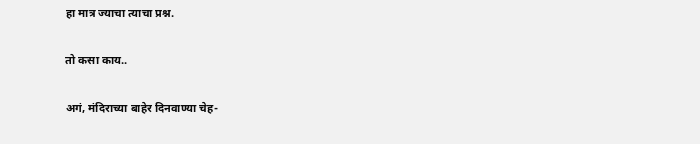हा मात्र ज्याचा त्याचा प्रश्न.

तो कसा काय..

अगं, मंदिराच्या बाहेर दिनवाण्या चेह-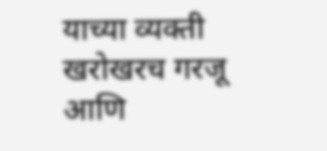याच्या व्यक्ती खरोखरच गरजू आणि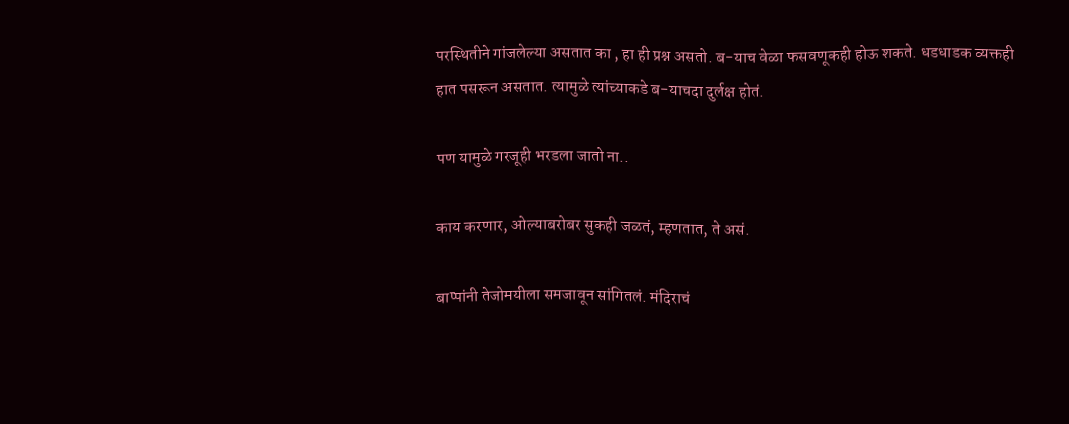परस्थितीने गांजलेल्या असतात का , हा ही प्रश्न असतो. ब-याच वेळा फसवणूकही होऊ शकते. धडधाडक व्यक्तही हात पसरून असतात. त्यामुळे त्यांच्याकडे ब-याचदा दुर्लक्ष होतं.

पण यामुळे गरजूही भरडला जातो ना..

काय करणार, ओल्याबरोबर सुकही जळतं, म्हणतात, ते असं.

बाप्पांनी तेजोमयीला समजावून सांगितलं. मंदिराचं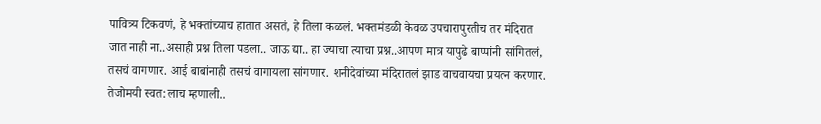पावित्र्य टिकवणं, हे भक्तांच्याच हातात असतं, हे तिला कळलं. भक्तमंडळी केवळ उपचारापुरतीच तर मंदिरात जात नाही ना..असाही प्रश्न तिला पडला.. जाऊ द्या.. हा ज्याचा त्याचा प्रश्न..आपण मात्र यापुढे बाप्पांनी सांगितलं, तसचं वागणार. आई बाबांनाही तसचं वागायला सांगणार. शनीदेवांच्या मंदिरातलं झाड वाचवायचा प्रयत्न करणार. तेजोमयी स्वत:लाच म्हणाली..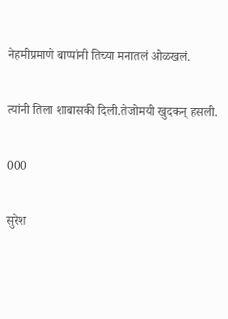नेहमीप्रमाणे बाप्पांनी तिच्या मनातलं ओळखलं.

त्यांनी तिला शाबासकी दिली.तेजोमयी खुदकन् हसली.

000

सुरेश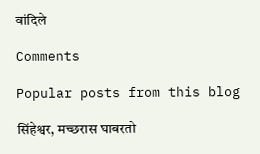वांदिले

Comments

Popular posts from this blog

सिंहेश्वर, मच्छरास घाबरतो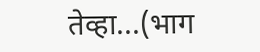तेव्हा...(भाग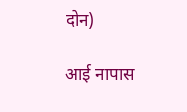दोन)

आई नापास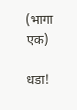(भागा एक)

धडा!